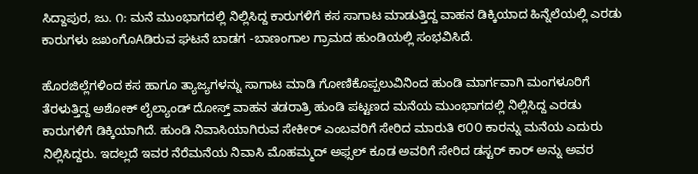ಸಿದ್ದಾಪುರ, ಜು. ೧: ಮನೆ ಮುಂಭಾಗದಲ್ಲಿ ನಿಲ್ಲಿಸಿದ್ದ ಕಾರುಗಳಿಗೆ ಕಸ ಸಾಗಾಟ ಮಾಡುತ್ತಿದ್ದ ವಾಹನ ಡಿಕ್ಕಿಯಾದ ಹಿನ್ನೆಲೆಯಲ್ಲಿ ಎರಡು ಕಾರುಗಳು ಜಖಂಗೊAಡಿರುವ ಘಟನೆ ಬಾಡಗ -ಬಾಣಂಗಾಲ ಗ್ರಾಮದ ಹುಂಡಿಯಲ್ಲಿ ಸಂಭವಿಸಿದೆ.

ಹೊರಜಿಲ್ಲೆಗಳಿಂದ ಕಸ ಹಾಗೂ ತ್ಯಾಜ್ಯಗಳನ್ನು ಸಾಗಾಟ ಮಾಡಿ ಗೋಣಿಕೊಪ್ಪಲುವಿನಿಂದ ಹುಂಡಿ ಮಾರ್ಗವಾಗಿ ಮಂಗಳೂರಿಗೆ ತೆರಳುತ್ತಿದ್ದ ಅಶೋಕ್ ಲೈಲ್ಯಾಂಡ್ ದೋಸ್ತ್ ವಾಹನ ತಡರಾತ್ರಿ ಹುಂಡಿ ಪಟ್ಟಣದ ಮನೆಯ ಮುಂಭಾಗದಲ್ಲಿ ನಿಲ್ಲಿಸಿದ್ದ ಎರಡು ಕಾರುಗಳಿಗೆ ಡಿಕ್ಕಿಯಾಗಿದೆ. ಹುಂಡಿ ನಿವಾಸಿಯಾಗಿರುವ ಸೇಕೀರ್ ಎಂಬವರಿಗೆ ಸೇರಿದ ಮಾರುತಿ ೮೦೦ ಕಾರನ್ನು ಮನೆಯ ಎದುರು ನಿಲ್ಲಿಸಿದ್ದರು. ಇದಲ್ಲದೆ ಇವರ ನೆರೆಮನೆಯ ನಿವಾಸಿ ಮೊಹಮ್ಮದ್ ಅಫ್ಸಲ್ ಕೂಡ ಅವರಿಗೆ ಸೇರಿದ ಡಸ್ಟರ್ ಕಾರ್ ಅನ್ನು ಅವರ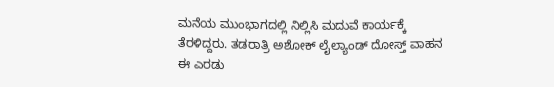ಮನೆಯ ಮುಂಭಾಗದಲ್ಲಿ ನಿಲ್ಲಿಸಿ ಮದುವೆ ಕಾರ್ಯಕ್ಕೆ ತೆರಳಿದ್ದರು. ತಡರಾತ್ರಿ ಅಶೋಕ್ ಲೈಲ್ಯಾಂಡ್ ದೋಸ್ತ್ ವಾಹನ ಈ ಎರಡು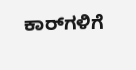ಕಾರ್‌ಗಳಿಗೆ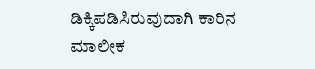ಡಿಕ್ಕಿಪಡಿಸಿರುವುದಾಗಿ ಕಾರಿನ ಮಾಲೀಕ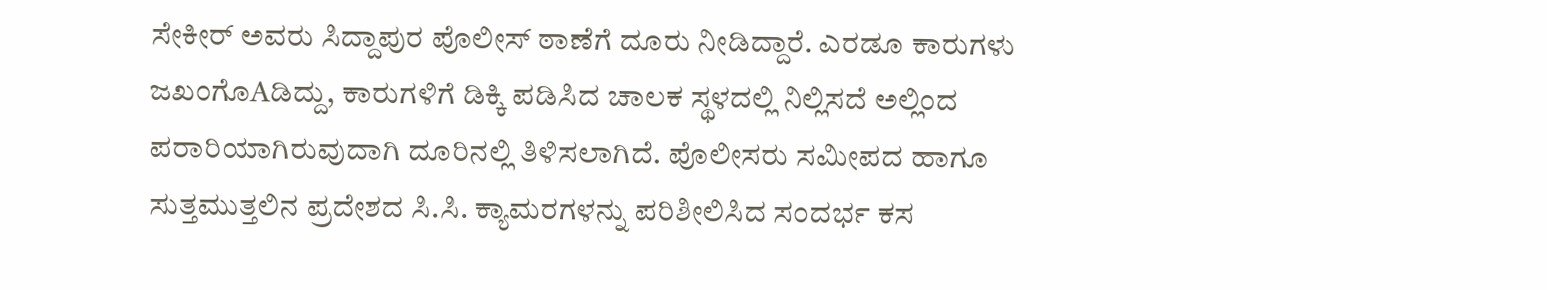ಸೇಕೀರ್ ಅವರು ಸಿದ್ದಾಪುರ ಪೊಲೀಸ್ ಠಾಣೆಗೆ ದೂರು ನೀಡಿದ್ದಾರೆ. ಎರಡೂ ಕಾರುಗಳು ಜಖಂಗೊAಡಿದ್ದು, ಕಾರುಗಳಿಗೆ ಡಿಕ್ಕಿ ಪಡಿಸಿದ ಚಾಲಕ ಸ್ಥಳದಲ್ಲಿ ನಿಲ್ಲಿಸದೆ ಅಲ್ಲಿಂದ ಪರಾರಿಯಾಗಿರುವುದಾಗಿ ದೂರಿನಲ್ಲಿ ತಿಳಿಸಲಾಗಿದೆ. ಪೊಲೀಸರು ಸಮೀಪದ ಹಾಗೂ ಸುತ್ತಮುತ್ತಲಿನ ಪ್ರದೇಶದ ಸಿ.ಸಿ. ಕ್ಯಾಮರಗಳನ್ನು ಪರಿಶೀಲಿಸಿದ ಸಂದರ್ಭ ಕಸ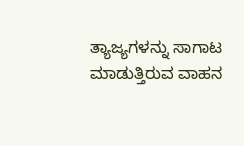ತ್ಯಾಜ್ಯಗಳನ್ನು ಸಾಗಾಟ ಮಾಡುತ್ತಿರುವ ವಾಹನ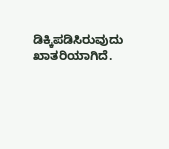ಡಿಕ್ಕಿಪಡಿಸಿರುವುದು ಖಾತರಿಯಾಗಿದೆ.